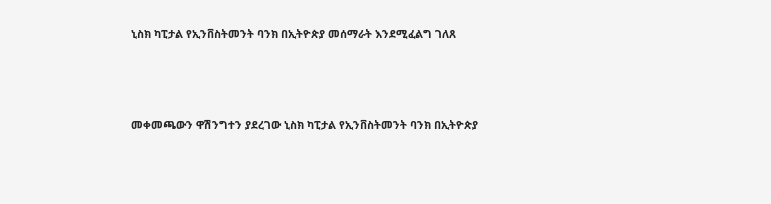ኒስክ ካፒታል የኢንቨስትመንት ባንክ በኢትዮጵያ መሰማራት እንደሚፈልግ ገለጸ



መቀመጫውን ዋሽንግተን ያደረገው ኒስክ ካፒታል የኢንቨስትመንት ባንክ በኢትዮጵያ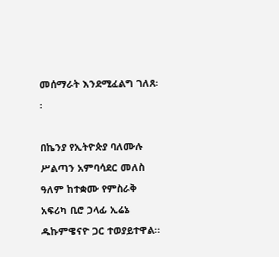መሰማራት እንደሚፈልግ ገለጸ፡፡

በኬንያ የኢትዮጵያ ባለሙሉ ሥልጣን አምባሳደር መለስ ዓለም ከተቋሙ የምስራቅ አፍሪካ ቢሮ ኃላፊ ኢሬኔ ዱኩምዌናዮ ጋር ተወያይተዋል፡፡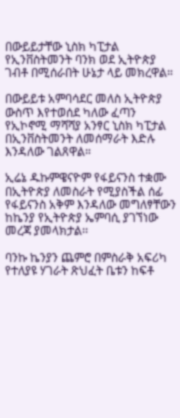በውይይታቸው ኒስክ ካፒታል የኢንቨስትመንት ባንክ ወደ ኢትዮጵያ ገብቶ በሚሰራበት ሁኔታ ላይ መክረዋል።

በውይይቱ አምባሳደር መለስ ኢትዮጵያ ውስጥ እየተወሰደ ካለው ፈጣን የኢኮኖሚ ማሻሻያ አንፃር ኒስክ ካፒታል በኢንቨስትመንት ለመሰማራት እድሉ እንዳለው ገልጸዋል።

ኢሬኔ ዱኩምዌናዮም የፋይናንስ ተቋሙ በኢትዮጵያ ለመስራት የሚያስችል ሰፊ የፋይናንስ አቅም እንዳለው መግለፃቸውን ከኬንያ የኢትዮጵያ ኤምባሲ ያገኘነው መረጃ ያመላክታል፡፡

ባንኩ ኬንያን ጨምሮ በምስራቅ አፍሪካ የተለያዩ ሃገራት ጽህፈት ቤቱን ከፍቶ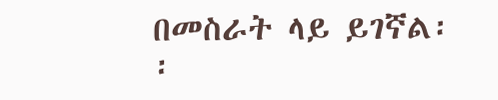በመስራት ላይ ይገኛል፡፡